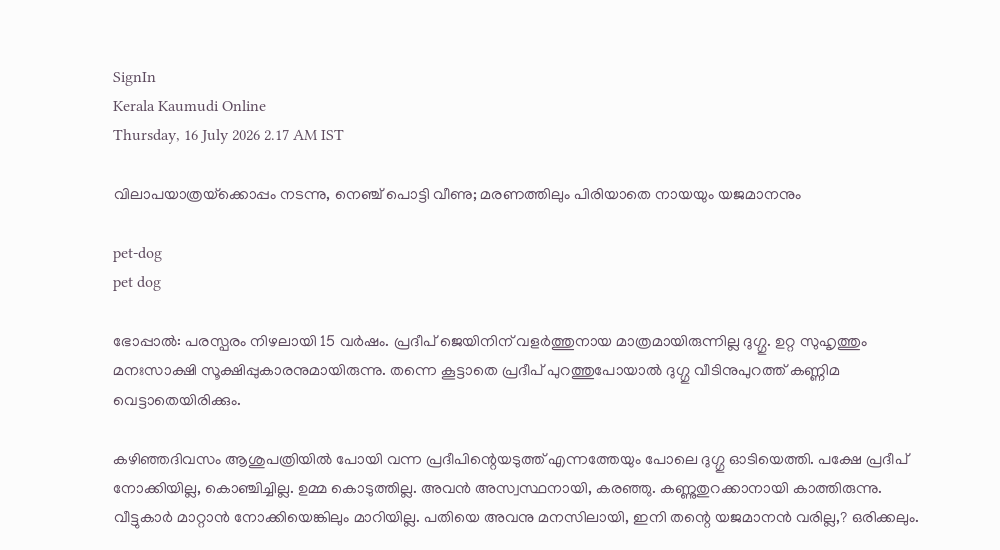SignIn
Kerala Kaumudi Online
Thursday, 16 July 2026 2.17 AM IST

വിലാപയാത്രയ്‌ക്കൊപ്പം നടന്നു, നെഞ്ച് പൊട്ടി വീണു; മരണത്തിലും പിരിയാതെ നായയും യജമാനനും

pet-dog
pet dog

ഭോപ്പാല്‍: പരസ്പരം നിഴലായി 15 വര്‍ഷം. പ്രദീപ് ജെയിനിന് വളര്‍ത്തുനായ മാത്രമായിരുന്നില്ല ദുഗ്ഗു. ഉറ്റ സുഹൃത്തും മനഃസാക്ഷി സൂക്ഷിപ്പുകാരനുമായിരുന്നു. തന്നെ കൂട്ടാതെ പ്രദീപ് പുറത്തുപോയാല്‍ ദുഗ്ഗു വീടിനുപുറത്ത് കണ്ണിമ വെട്ടാതെയിരിക്കും.

കഴിഞ്ഞദിവസം ആശുപത്രിയില്‍ പോയി വന്ന പ്രദീപിന്റെയടുത്ത് എന്നത്തേയും പോലെ ദുഗ്ഗു ഓടിയെത്തി. പക്ഷേ പ്രദീപ് നോക്കിയില്ല, കൊഞ്ചിച്ചില്ല. ഉമ്മ കൊടുത്തില്ല. അവന്‍ അസ്വസ്ഥനായി, കരഞ്ഞു. കണ്ണുതുറക്കാനായി കാത്തിരുന്നു. വീട്ടുകാര്‍ മാറ്റാന്‍ നോക്കിയെങ്കിലും മാറിയില്ല. പതിയെ അവനു മനസിലായി, ഇനി തന്റെ യജമാനന്‍ വരില്ല,? ഒരിക്കലും.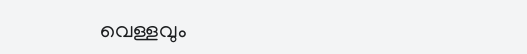വെള്ളവും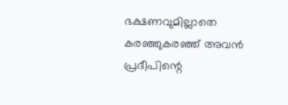ഭക്ഷണവുമില്ലാതെ കരഞ്ഞുകരഞ്ഞ് അവന്‍ പ്രദീപിന്റെ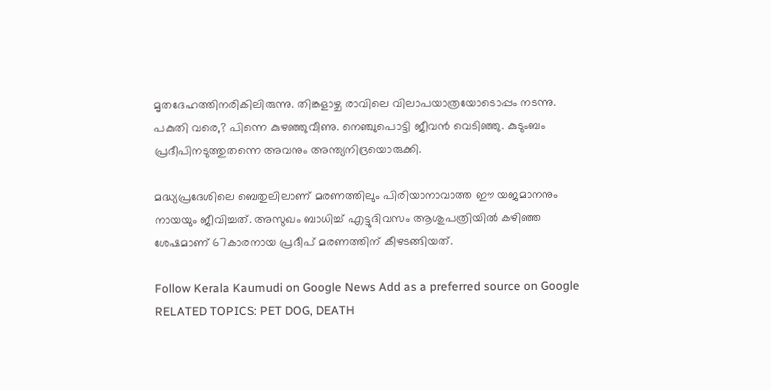മൃതദേഹത്തിനരികിലിരുന്നു. തിങ്കളാഴ്ച രാവിലെ വിലാപയാത്രയോടൊപ്പം നടന്നു. പകുതി വരെ,? പിന്നെ കുഴഞ്ഞുവീണു. നെഞ്ചുപൊട്ടി ജീവന്‍ വെടിഞ്ഞു. കുടുംബം പ്രദീപിനടുത്തുതന്നെ അവനും അന്ത്യനിദ്രയൊരുക്കി.

മദ്ധ്യപ്രദേശിലെ ബെതുലിലാണ് മരണത്തിലും പിരിയാനാവാത്ത ഈ യജമാനനും നായയും ജീവിച്ചത്. അസുഖം ബാധിച്ച് എട്ടുദിവസം ആശുപത്രിയില്‍ കഴിഞ്ഞ ശേഷമാണ് 67കാരനായ പ്രദീപ് മരണത്തിന് കീഴടങ്ങിയത്.

Follow Kerala Kaumudi on Google News Add as a preferred source on Google
RELATED TOPICS: PET DOG, DEATH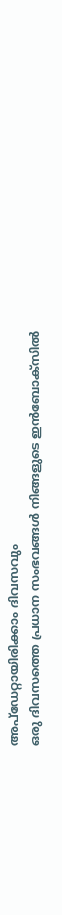അപ്ഡേറ്റായിരിക്കാം ദിവസവും
ഒരു ദിവസത്തെ പ്രധാന സംഭവങ്ങൾ നിങ്ങളുടെ ഇൻബോക്സിൽ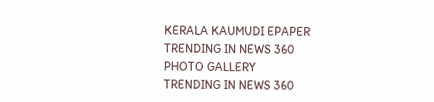KERALA KAUMUDI EPAPER
TRENDING IN NEWS 360
PHOTO GALLERY
TRENDING IN NEWS 360